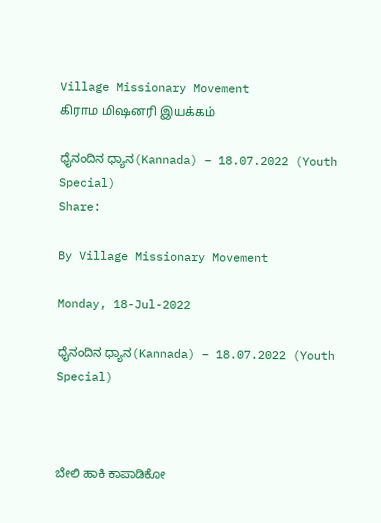Village Missionary Movement         கிராம மிஷனரி இயக்கம்

ಧೈನಂದಿನ ಧ್ಯಾನ(Kannada) – 18.07.2022 (Youth Special)
Share:

By Village Missionary Movement

Monday, 18-Jul-2022

ಧೈನಂದಿನ ಧ್ಯಾನ(Kannada) – 18.07.2022 (Youth Special)



ಬೇಲಿ ಹಾಕಿ ಕಾಪಾಡಿಕೋ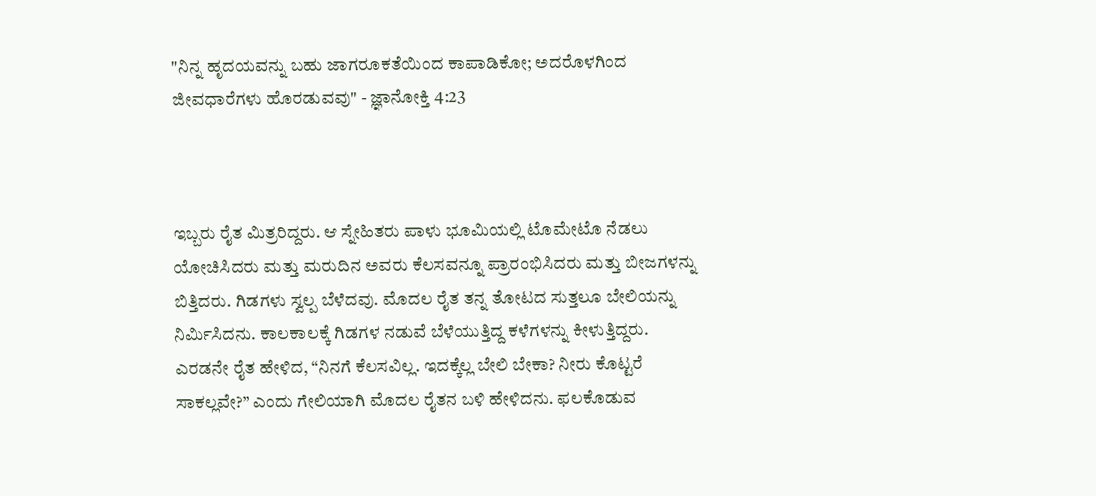"ನಿನ್ನ ಹೃದಯವನ್ನು ಬಹು ಜಾಗರೂಕತೆಯಿಂದ ಕಾಪಾಡಿಕೋ; ಅದರೊಳಗಿಂದ ಜೀವಧಾರೆಗಳು ಹೊರಡುವವು" - ಜ್ಞಾನೋಕ್ತಿ 4:23



ಇಬ್ಬರು ರೈತ ಮಿತ್ರರಿದ್ದರು. ಆ ಸ್ನೇಹಿತರು ಪಾಳು ಭೂಮಿಯಲ್ಲಿ ಟೊಮೇಟೊ ನೆಡಲು ಯೋಚಿಸಿದರು ಮತ್ತು ಮರುದಿನ ಅವರು ಕೆಲಸವನ್ನೂ ಪ್ರಾರಂಭಿಸಿದರು ಮತ್ತು ಬೀಜಗಳನ್ನು ಬಿತ್ತಿದರು. ಗಿಡಗಳು ಸ್ವಲ್ಪ ಬೆಳೆದವು. ಮೊದಲ ರೈತ ತನ್ನ ತೋಟದ ಸುತ್ತಲೂ ಬೇಲಿಯನ್ನು ನಿರ್ಮಿಸಿದನು. ಕಾಲಕಾಲಕ್ಕೆ ಗಿಡಗಳ ನಡುವೆ ಬೆಳೆಯುತ್ತಿದ್ದ ಕಳೆಗಳನ್ನು ಕೀಳುತ್ತಿದ್ದರು. ಎರಡನೇ ರೈತ ಹೇಳಿದ, “ನಿನಗೆ ಕೆಲಸವಿಲ್ಲ. ಇದಕ್ಕೆಲ್ಲ ಬೇಲಿ ಬೇಕಾ? ನೀರು ಕೊಟ್ಟರೆ ಸಾಕಲ್ಲವೇ?” ಎಂದು ಗೇಲಿಯಾಗಿ ಮೊದಲ ರೈತನ ಬಳಿ ಹೇಳಿದನು. ಫಲಕೊಡುವ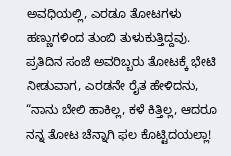ಅವಧಿಯಲ್ಲಿ, ಎರಡೂ ತೋಟಗಳು ಹಣ್ಣುಗಳಿಂದ ತುಂಬಿ ತುಳುಕುತ್ತಿದ್ದವು. ಪ್ರತಿದಿನ ಸಂಜೆ ಅವರಿಬ್ಬರು ತೋಟಕ್ಕೆ ಭೇಟಿ ನೀಡುವಾಗ, ಎರಡನೇ ರೈತ ಹೇಳಿದನು, “ನಾನು ಬೇಲಿ ಹಾಕಿಲ್ಲ, ಕಳೆ ಕಿತ್ತಿಲ್ಲ, ಆದರೂ ನನ್ನ ತೋಟ ಚೆನ್ನಾಗಿ ಫಲ ಕೊಟ್ಟಿದಯಲ್ಲಾ!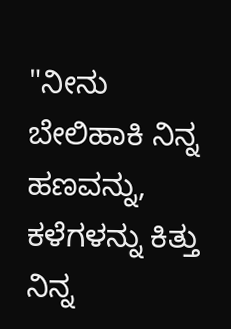"ನೀನು ಬೇಲಿಹಾಕಿ ನಿನ್ನ ಹಣವನ್ನು, ಕಳೆಗಳನ್ನು ಕಿತ್ತು ನಿನ್ನ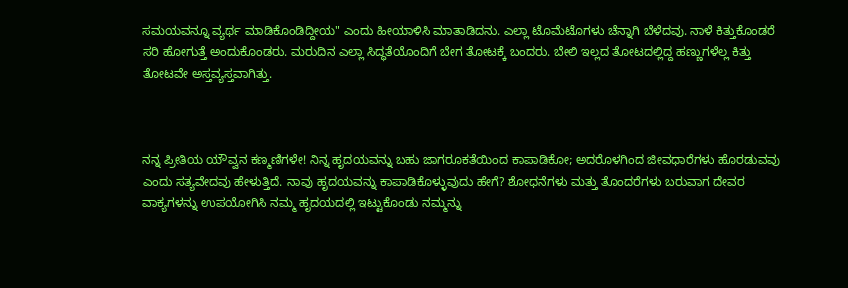ಸಮಯವನ್ನೂ ವ್ಯರ್ಥ ಮಾಡಿಕೊಂಡಿದ್ದೀಯ" ಎಂದು ಹೀಯಾಳಿಸಿ ಮಾತಾಡಿದನು. ಎಲ್ಲಾ ಟೊಮೆಟೊಗಳು ಚೆನ್ನಾಗಿ ಬೆಳೆದವು. ನಾಳೆ ಕಿತ್ತುಕೊಂಡರೆ ಸರಿ ಹೋಗುತ್ತೆ ಅಂದುಕೊಂಡರು. ಮರುದಿನ ಎಲ್ಲಾ ಸಿದ್ಧತೆಯೊಂದಿಗೆ ಬೇಗ ತೋಟಕ್ಕೆ ಬಂದರು. ಬೇಲಿ ಇಲ್ಲದ ತೋಟದಲ್ಲಿದ್ದ ಹಣ್ಣುಗಳೆಲ್ಲ ಕಿತ್ತು ತೋಟವೇ ಅಸ್ತವ್ಯಸ್ತವಾಗಿತ್ತು.



ನನ್ನ ಪ್ರೀತಿಯ ಯೌವ್ವನ ಕಣ್ಮಣಿಗಳೇ! ನಿನ್ನ ಹೃದಯವನ್ನು ಬಹು ಜಾಗರೂಕತೆಯಿಂದ ಕಾಪಾಡಿಕೋ; ಅದರೊಳಗಿಂದ ಜೀವಧಾರೆಗಳು ಹೊರಡುವವು ಎಂದು ಸತ್ಯವೇದವು ಹೇಳುತ್ತಿದೆ. ನಾವು ಹೃದಯವನ್ನು ಕಾಪಾಡಿಕೊಳ್ಳುವುದು ಹೇಗೆ? ಶೋಧನೆಗಳು ಮತ್ತು ತೊಂದರೆಗಳು ಬರುವಾಗ ದೇವರ ವಾಕ್ಯಗಳನ್ನು ಉಪಯೋಗಿಸಿ ನಮ್ಮ ಹೃದಯದಲ್ಲಿ ಇಟ್ಟುಕೊಂಡು ನಮ್ಮನ್ನು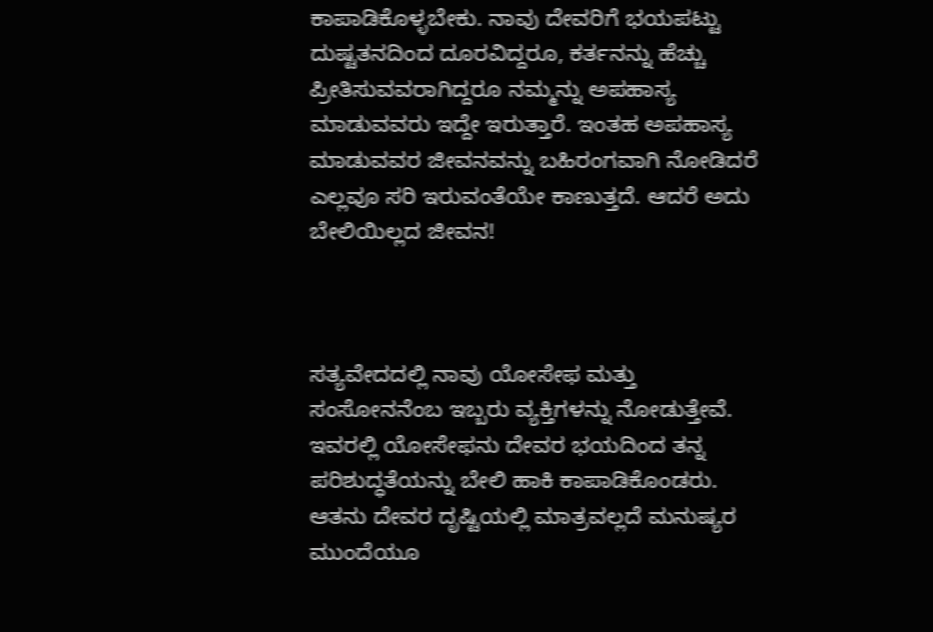ಕಾಪಾಡಿಕೊಳ್ಳಬೇಕು. ನಾವು ದೇವರಿಗೆ ಭಯಪಟ್ಟು ದುಷ್ಟತನದಿಂದ ದೂರವಿದ್ದರೂ, ಕರ್ತನನ್ನು ಹೆಚ್ಚು ಪ್ರೀತಿಸುವವರಾಗಿದ್ದರೂ ನಮ್ಮನ್ನು ಅಪಹಾಸ್ಯ ಮಾಡುವವರು ಇದ್ದೇ ಇರುತ್ತಾರೆ. ಇಂತಹ ಅಪಹಾಸ್ಯ ಮಾಡುವವರ ಜೀವನವನ್ನು ಬಹಿರಂಗವಾಗಿ ನೋಡಿದರೆ ಎಲ್ಲವೂ ಸರಿ ಇರುವಂತೆಯೇ ಕಾಣುತ್ತದೆ. ಆದರೆ ಅದು ಬೇಲಿಯಿಲ್ಲದ ಜೀವನ!



ಸತ್ಯವೇದದಲ್ಲಿ ನಾವು ಯೋಸೇಫ ಮತ್ತು ಸಂಸೋನನೆಂಬ ಇಬ್ಬರು ವ್ಯಕ್ತಿಗಳನ್ನು ನೋಡುತ್ತೇವೆ. ಇವರಲ್ಲಿ ಯೋಸೇಫನು ದೇವರ ಭಯದಿಂದ ತನ್ನ ಪರಿಶುದ್ಧತೆಯನ್ನು ಬೇಲಿ ಹಾಕಿ ಕಾಪಾಡಿಕೊಂಡರು. ಆತನು ದೇವರ ದೃಷ್ಟಿಯಲ್ಲಿ ಮಾತ್ರವಲ್ಲದೆ ಮನುಷ್ಯರ ಮುಂದೆಯೂ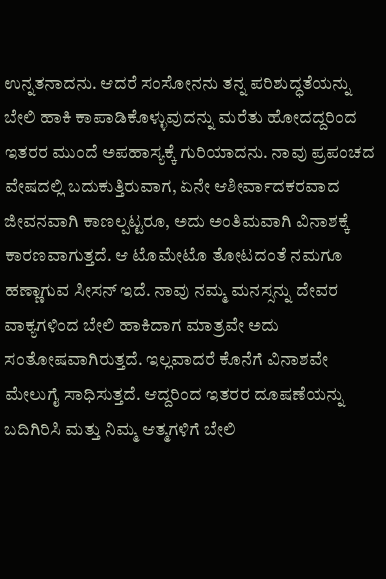ಉನ್ನತನಾದನು. ಆದರೆ ಸಂಸೋನನು ತನ್ನ ಪರಿಶುದ್ಧತೆಯನ್ನು ಬೇಲಿ ಹಾಕಿ ಕಾಪಾಡಿಕೊಳ್ಳುವುದನ್ನು ಮರೆತು ಹೋದದ್ದರಿಂದ ಇತರರ ಮುಂದೆ ಅಪಹಾಸ್ಯಕ್ಕೆ ಗುರಿಯಾದನು. ನಾವು ಪ್ರಪಂಚದ ವೇಷದಲ್ಲಿ ಬದುಕುತ್ತಿರುವಾಗ, ಏನೇ ಆಶೀರ್ವಾದಕರವಾದ ಜೀವನವಾಗಿ ಕಾಣಲ್ಪಟ್ಟರೂ, ಅದು ಅಂತಿಮವಾಗಿ ವಿನಾಶಕ್ಕೆ ಕಾರಣವಾಗುತ್ತದೆ. ಆ ಟೊಮೇಟೊ ತೋಟದಂತೆ ನಮಗೂ ಹಣ್ಣಾಗುವ ಸೀಸನ್ ಇದೆ. ನಾವು ನಮ್ಮ ಮನಸ್ಸನ್ನು ದೇವರ ವಾಕ್ಯಗಳಿಂದ ಬೇಲಿ ಹಾಕಿದಾಗ ಮಾತ್ರವೇ ಅದು ಸಂತೋಷವಾಗಿರುತ್ತದೆ. ಇಲ್ಲವಾದರೆ ಕೊನೆಗೆ ವಿನಾಶವೇ ಮೇಲುಗೈ ಸಾಧಿಸುತ್ತದೆ. ಆದ್ದರಿಂದ ಇತರರ ದೂಷಣೆಯನ್ನು ಬದಿಗಿರಿಸಿ ಮತ್ತು ನಿಮ್ಮ ಆತ್ಮಗಳಿಗೆ ಬೇಲಿ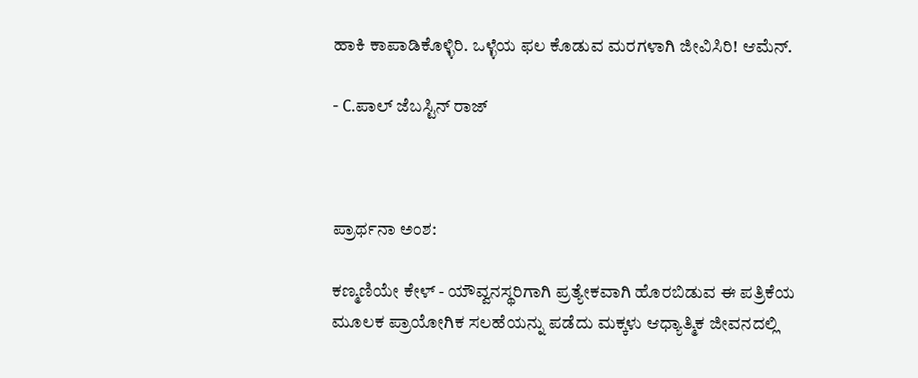ಹಾಕಿ ಕಾಪಾಡಿಕೊಳ್ಳಿರಿ. ಒಳ್ಳೆಯ ಫಲ ಕೊಡುವ ಮರಗಳಾಗಿ ಜೀವಿಸಿರಿ! ಆಮೆನ್.

- C.ಪಾಲ್ ಜೆಬಸ್ಟಿನ್ ರಾಜ್



ಪ್ರಾರ್ಥನಾ ಅಂಶ:

ಕಣ್ಮಣಿಯೇ ಕೇಳ್ - ಯೌವ್ವನಸ್ಥರಿಗಾಗಿ ಪ್ರತ್ಯೇಕವಾಗಿ ಹೊರಬಿಡುವ ಈ ಪತ್ರಿಕೆಯ ಮೂಲಕ ಪ್ರಾಯೋಗಿಕ ಸಲಹೆಯನ್ನು ಪಡೆದು ಮಕ್ಕಳು ಆಧ್ಯಾತ್ಮಿಕ ಜೀವನದಲ್ಲಿ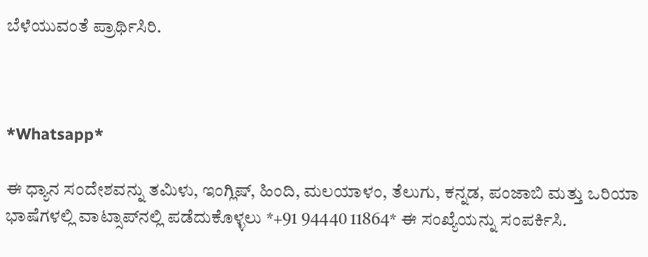ಬೆಳೆಯುವಂತೆ ಪ್ರಾರ್ಥಿಸಿರಿ.



*Whatsapp*

ಈ ಧ್ಯಾನ ಸಂದೇಶವನ್ನು ತಮಿಳು, ಇಂಗ್ಲಿಷ್, ಹಿಂದಿ, ಮಲಯಾಳಂ, ತೆಲುಗು, ಕನ್ನಡ, ಪಂಜಾಬಿ ಮತ್ತು ಒರಿಯಾ ಭಾಷೆಗಳಲ್ಲಿ ವಾಟ್ಸಾಪ್‌ನಲ್ಲಿ ಪಡೆದುಕೊಳ್ಳಲು *+91 94440 11864* ಈ ಸಂಖ್ಯೆಯನ್ನು ಸಂಪರ್ಕಿಸಿ.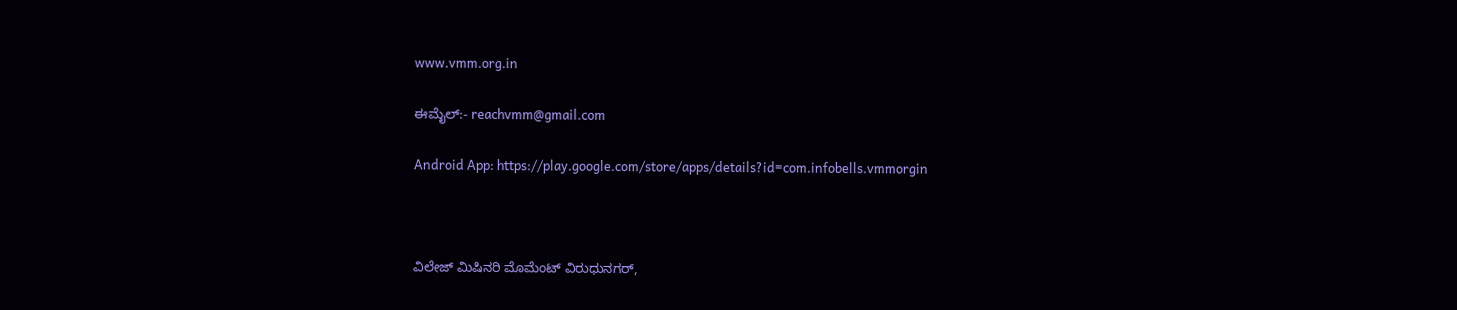www.vmm.org.in

ಈಮೈಲ್:- reachvmm@gmail.com

Android App: https://play.google.com/store/apps/details?id=com.infobells.vmmorgin



ವಿಲೇಜ್ ಮಿಷಿನರಿ ಮೊಮೆಂಟ್ ವಿರುಧುನಗರ್,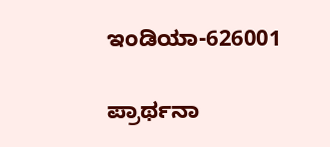ಇಂಡಿಯಾ-626001

ಪ್ರಾರ್ಥನಾ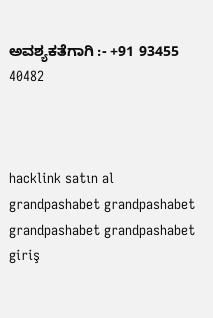ಅವಶ್ಯಕತೆಗಾಗಿ :- +91 93455 40482



hacklink satın al grandpashabet grandpashabet grandpashabet grandpashabet giriş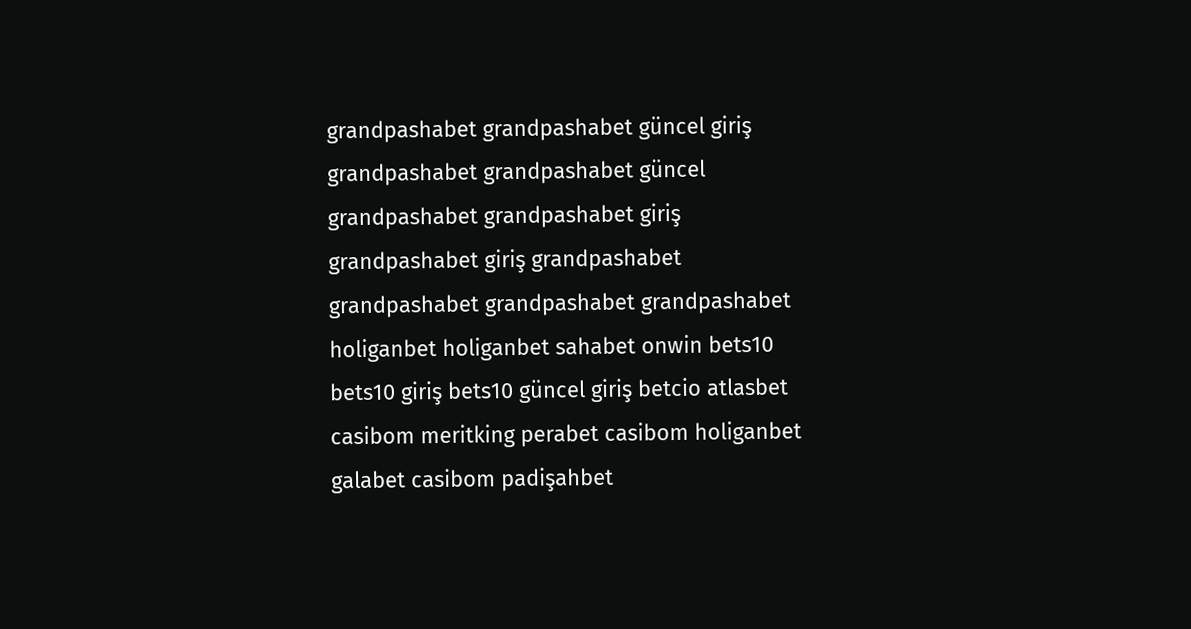grandpashabet grandpashabet güncel giriş grandpashabet grandpashabet güncel grandpashabet grandpashabet giriş grandpashabet giriş grandpashabet grandpashabet grandpashabet grandpashabet holiganbet holiganbet sahabet onwin bets10 bets10 giriş bets10 güncel giriş betcio atlasbet casibom meritking perabet casibom holiganbet galabet casibom padişahbet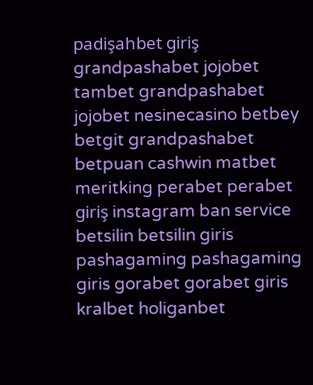padişahbet giriş grandpashabet jojobet tambet grandpashabet jojobet nesinecasino betbey betgit grandpashabet betpuan cashwin matbet meritking perabet perabet giriş instagram ban service betsilin betsilin giris pashagaming pashagaming giris gorabet gorabet giris kralbet holiganbet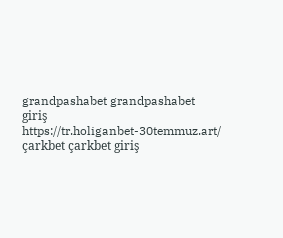grandpashabet grandpashabet giriş https://tr.holiganbet-30temmuz.art/ çarkbet çarkbet giriş